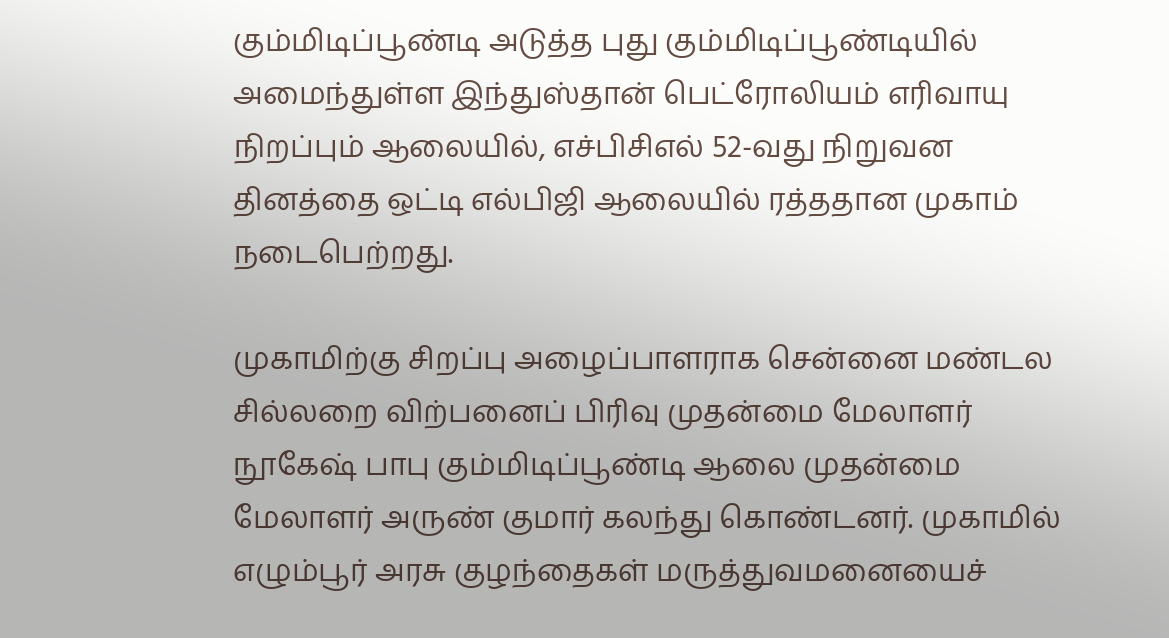கும்மிடிப்பூண்டி அடுத்த புது கும்மிடிப்பூண்டியில் அமைந்துள்ள இந்துஸ்தான் பெட்ரோலியம் எரிவாயு நிறப்பும் ஆலையில், எச்பிசிஎல் 52-வது நிறுவன தினத்தை ஒட்டி எல்பிஜி ஆலையில் ரத்ததான முகாம் நடைபெற்றது.

முகாமிற்கு சிறப்பு அழைப்பாளராக சென்னை மண்டல சில்லறை விற்பனைப் பிரிவு முதன்மை மேலாளர் நூகேஷ் பாபு கும்மிடிப்பூண்டி ஆலை முதன்மை மேலாளர் அருண் குமார் கலந்து கொண்டனர். முகாமில் எழும்பூர் அரசு குழந்தைகள் மருத்துவமனையைச்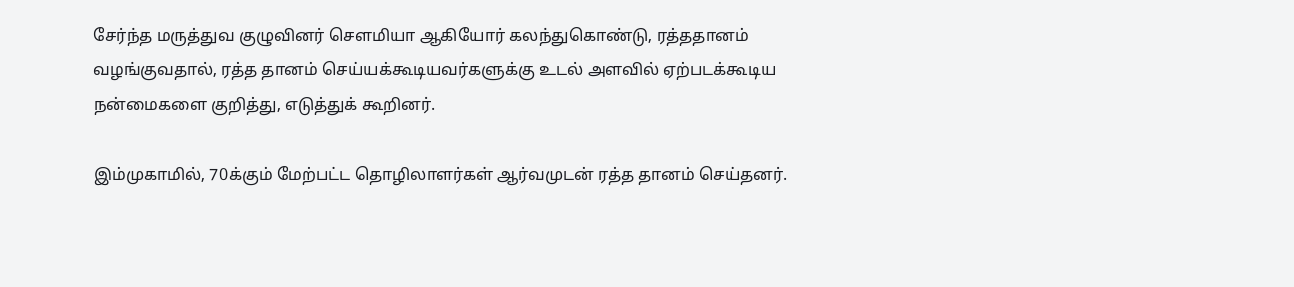சேர்ந்த மருத்துவ குழுவினர் சௌமியா ஆகியோர் கலந்துகொண்டு, ரத்ததானம் வழங்குவதால், ரத்த தானம் செய்யக்கூடியவர்களுக்கு உடல் அளவில் ஏற்படக்கூடிய நன்மைகளை குறித்து, எடுத்துக் கூறினர்.

இம்முகாமில், 70க்கும் மேற்பட்ட தொழிலாளர்கள் ஆர்வமுடன் ரத்த தானம் செய்தனர்.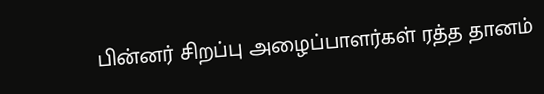பின்னர் சிறப்பு அழைப்பாளர்கள் ரத்த தானம்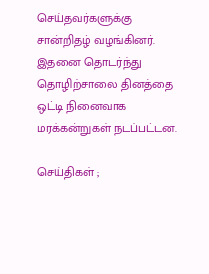செய்தவர்களுக்கு சான்றிதழ் வழங்கினர். இதனை தொடர்ந்து தொழிற்சாலை தினத்தை ஒட்டி நினைவாக மரக்கன்றுகள் நடப்பட்டன.

செய்திகள் ;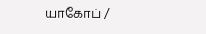யாகோப் /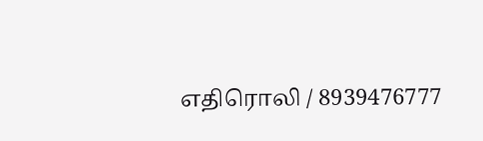எதிரொலி / 8939476777